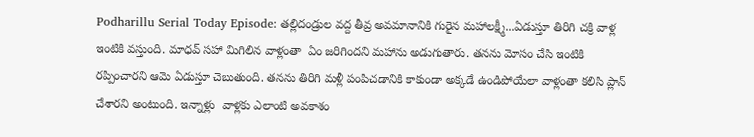Podharillu Serial Today Episode: తల్లిదండ్రుల వద్ద తీవ్ర అవమానానికి గురైన మహాలక్ష్మీ...ఏడుస్తూ తిరిగి చక్రి వాళ్ల ఇంటికి వస్తుంది. మాధవ్‌ సహా మిగిలిన వాళ్లంతా  ఏం జరిగిందని మహాను అడుగుతారు. తనను మోసం చేసి ఇంటికి రప్పించారని ఆమె ఏడుస్తూ చెబుతుంది. తనను తిరిగి మళ్లీ పంపిచడానికి కాకుండా అక్కడే ఉండిపోయేలా వాళ్లంతా కలిసి ప్లాన్ చేశారని అంటుంది. ఇన్నాళ్లు  వాళ్లకు ఎలాంటి అవకాశం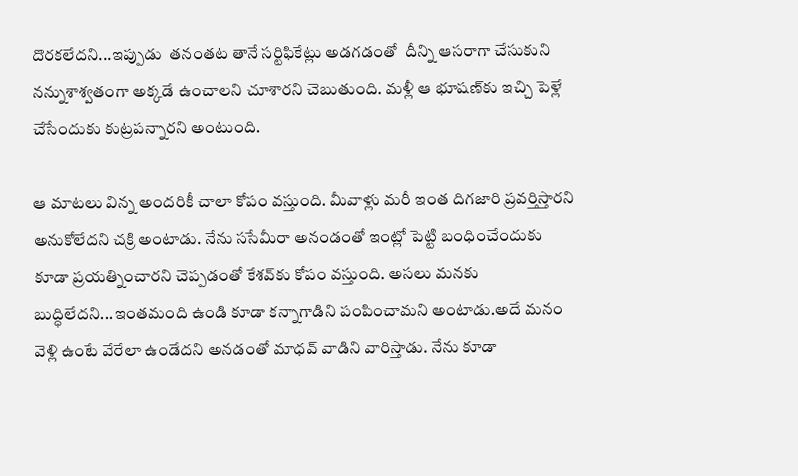దొరకలేదని...ఇప్పుడు  తనంతట తానే సర్టిఫికేట్లు అడగడంతో  దీన్ని ఆసరాగా చేసుకుని నన్నుశాశ్వతంగా అక్కడే ఉంచాలని చూశారని చెబుతుంది. మళ్లీ ఆ భూషణ్‌కు ఇచ్చి పెళ్లే చేసేందుకు కుట్రపన్నారని అంటుంది.

ఆ మాటలు విన్న అందరికీ చాలా కోపం వస్తుంది. మీవాళ్లు మరీ ఇంత దిగజారి ప్రవర్తిస్తారని అనుకోలేదని చక్రి అంటాడు. నేను ససేమీరా అనండంతో ఇంట్లో పెట్టి బంధించేందుకు కూడా ప్రయత్నించారని చెప్పడంతో కేశవ్‌కు కోపం వస్తుంది. అసలు మనకు బుద్ధిలేదని...ఇంతమంది ఉండి కూడా కన్నాగాడిని పంపించామని అంటాడు.అదే మనం వెళ్లి ఉంటే వేరేలా ఉండేదని అనడంతో మాధవ్‌ వాడిని వారిస్తాడు. నేను కూడా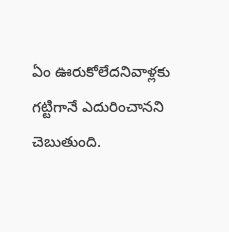ఏం ఊరుకోలేదనివాళ్లకు  గట్టిగానే ఎదురించానని చెబుతుంది.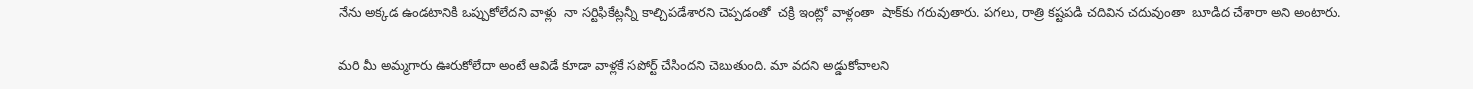నేను అక్కడ ఉండటానికి ఒప్పుకోలేదని వాళ్లు  నా సర్టిఫికేట్లన్నీ కాల్చిపడేశారని చెప్పడంతో  చక్రి ఇంట్లో వాళ్లంతా  షాక్‌కు గరువుతారు. పగలు, రాత్రి కష్టపడి చదివిన చదువుంతా  బూడిద చేశారా అని అంటారు.

మరి మీ అమ్మగారు ఊరుకోలేదా అంటే ఆవిడే కూడా వాళ్లకే సపోర్ట్‌ చేసిందని చెబుతుంది. మా వదని అడ్డుకోవాలని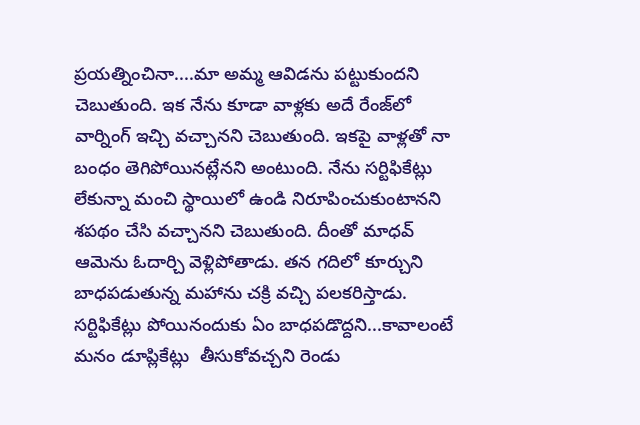ప్రయత్నించినా....మా అమ్మ ఆవిడను పట్టుకుందని చెబుతుంది. ఇక నేను కూడా వాళ్లకు అదే రేంజ్‌లో వార్నింగ్ ఇచ్చి వచ్చానని చెబుతుంది. ఇకపై వాళ్లతో నా బంధం తెగిపోయినట్లేనని అంటుంది. నేను సర్టిఫికేట్లు  లేకున్నా మంచి స్థాయిలో ఉండి నిరూపించుకుంటానని శపథం చేసి వచ్చానని చెబుతుంది. దీంతో మాధవ్‌ ఆమెను ఓదార్చి వెళ్లిపోతాడు. తన గదిలో కూర్చుని బాధపడుతున్న మహాను చక్రి వచ్చి పలకరిస్తాడు. సర్టిఫికేట్లు పోయినందుకు ఏం బాధపడొద్దని...కావాలంటే మనం డూప్లికేట్లు  తీసుకోవచ్చని రెండు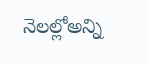నెలల్లోఅన్ని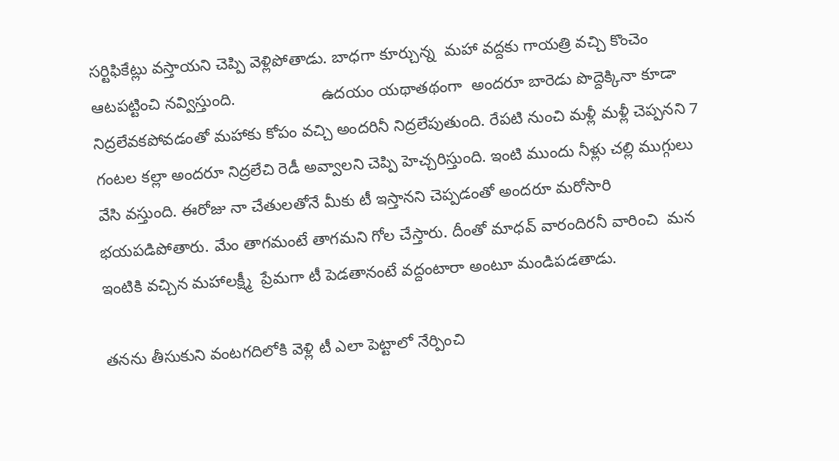సర్టిఫికేట్లు వస్తాయని చెప్పి వెళ్లిపోతాడు. బాధగా కూర్చున్న  మహా వద్దకు గాయత్రి వచ్చి కొంచెం ఆటపట్టించి నవ్విస్తుంది.                   ఉదయం యథాతథంగా  అందరూ బారెడు పొద్దెక్కినా కూడా నిద్రలేవకపోవడంతో మహాకు కోపం వచ్చి అందరినీ నిద్రలేపుతుంది. రేపటి నుంచి మళ్లీ మళ్లీ చెప్పనని 7 గంటల కల్లా అందరూ నిద్రలేచి రెడీ అవ్వాలని చెప్పి హెచ్చరిస్తుంది. ఇంటి ముందు నీళ్లు చల్లి ముగ్గులు వేసి వస్తుంది. ఈరోజు నా చేతులతోనే మీకు టీ ఇస్తానని చెప్పడంతో అందరూ మరోసారి భయపడిపోతారు. మేం తాగమంటే తాగమని గోల చేస్తారు. దీంతో మాధవ్‌ వారందిరనీ వారించి  మన ఇంటికి వచ్చిన మహాలక్ష్మీ  ప్రేమగా టీ పెడతానంటే వద్దంటారా అంటూ మండిపడతాడు.

తనను తీసుకుని వంటగదిలోకి వెళ్లి టీ ఎలా పెట్టాలో నేర్పించి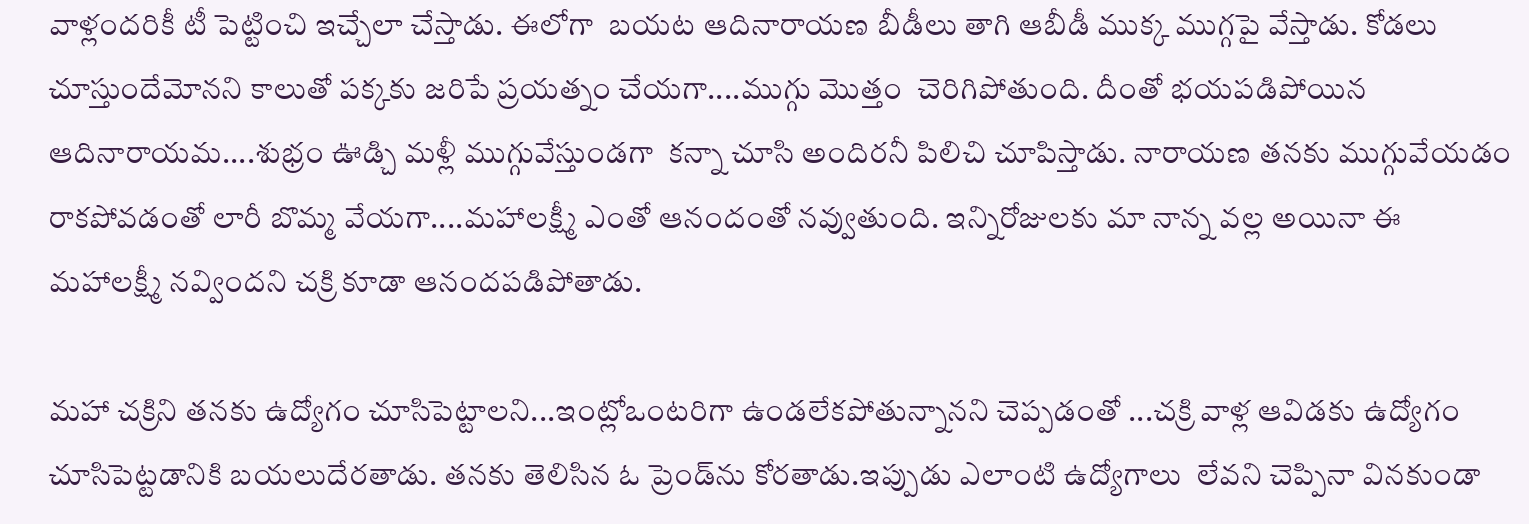వాళ్లందరికీ టీ పెట్టించి ఇచ్చేలా చేస్తాడు. ఈలోగా  బయట ఆదినారాయణ బీడీలు తాగి ఆబీడీ ముక్క ముగ్గపై వేస్తాడు. కోడలు చూస్తుందేమోనని కాలుతో పక్కకు జరిపే ప్రయత్నం చేయగా....ముగ్గు మొత్తం  చెరిగిపోతుంది. దీంతో భయపడిపోయిన ఆదినారాయమ....శుభ్రం ఊడ్చి మళ్లీ ముగ్గువేస్తుండగా  కన్నా చూసి అందిరనీ పిలిచి చూపిస్తాడు. నారాయణ తనకు ముగ్గువేయడం రాకపోవడంతో లారీ బొమ్మ వేయగా....మహాలక్ష్మీ ఎంతో ఆనందంతో నవ్వుతుంది. ఇన్నిరోజులకు మా నాన్న వల్ల అయినా ఈ మహాలక్ష్మీ నవ్విందని చక్రి కూడా ఆనందపడిపోతాడు.

మహా చక్రిని తనకు ఉద్యోగం చూసిపెట్టాలని...ఇంట్లోఒంటరిగా ఉండలేకపోతున్నానని చెప్పడంతో ...చక్రి వాళ్ల ఆవిడకు ఉద్యోగం చూసిపెట్టడానికి బయలుదేరతాడు. తనకు తెలిసిన ఓ ప్రెండ్‌ను కోరతాడు.ఇప్పుడు ఎలాంటి ఉద్యోగాలు  లేవని చెప్పినా వినకుండా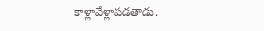కాళ్లావేళ్లాపడతాడు.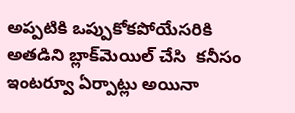అప్పటికి ఒప్పుకోకపోయేసరికి  అతడిని బ్లాక్‌మెయిల్‌ చేసి  కనీసం ఇంటర్వూ ఏర్పాట్లు అయినా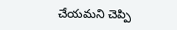చేయమని చెప్పి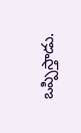ఒప్పిస్తాడు.